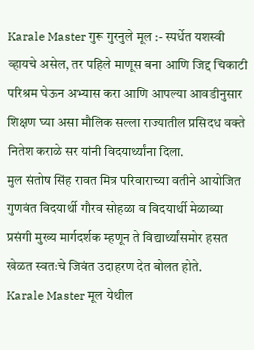Karale Master गुरू गुरनुले मूल :- स्पर्धेत यशस्वी व्हायचे असेल, तर पहिले माणूस बना आणि जिद्द चिकाटी परिश्रम घेऊन अभ्यास करा आणि आपल्या आवडीनुसार शिक्षण घ्या असा मौलिक सल्ला राज्यातील प्रसिदध वक्ते नितेश कराळे सर यांनी विदयार्थ्यांना दिला.
मुल संतोष सिंह रावत मित्र परिवाराच्या वतीने आयोजित गुणवंत विदयार्थी गौरव सोहळा व विदयार्थी मेळाव्या प्रसंगी मुख्य मार्गदर्शक म्हणून ते विद्यार्थ्यांसमोर हसत खेळत स्वतःचे जिवंत उदाहरण देत बोलत होते.
Karale Master मूल येथील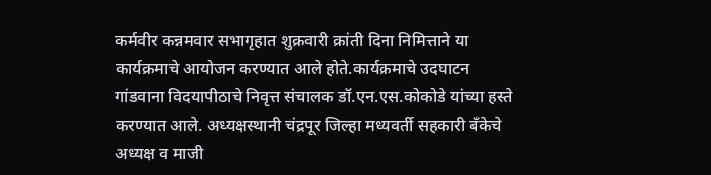कर्मवीर कन्नमवार सभागृहात शुक्रवारी क्रांती दिना निमित्ताने या कार्यक्रमाचे आयोजन करण्यात आले होते.कार्यक्रमाचे उदघाटन गांडवाना विदयापीठाचे निवृत्त संचालक डॉ.एन.एस.कोकोडे यांच्या हस्ते करण्यात आले. अध्यक्षस्थानी चंद्रपूर जिल्हा मध्यवर्ती सहकारी बॅंकेचे अध्यक्ष व माजी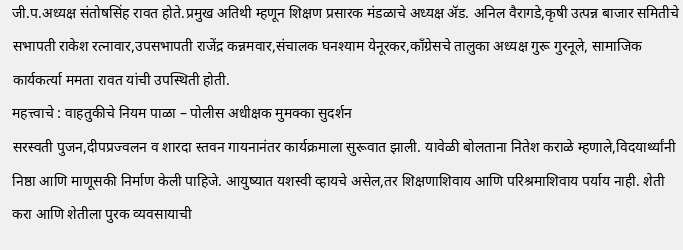जी.प.अध्यक्ष संतोषसिंह रावत होते.प्रमुख अतिथी म्हणून शिक्षण प्रसारक मंडळाचे अध्यक्ष ॲड. अनिल वैरागडे,कृषी उत्पन्न बाजार समितीचे सभापती राकेश रत्नावार,उपसभापती राजेंद्र कन्नमवार,संचालक घनश्याम येनूरकर,कॉंग्रेसचे तालुका अध्यक्ष गुरू गुरनूले, सामाजिक कार्यकर्त्या ममता रावत यांची उपस्थिती होती.
महत्त्वाचे : वाहतुकीचे नियम पाळा – पोलीस अधीक्षक मुमक्का सुदर्शन
सरस्वती पुजन,दीपप्रज्वलन व शारदा स्तवन गायनानंतर कार्यक्रमाला सुरूवात झाली. यावेळी बोलताना नितेश कराळे म्हणाले,विदयार्थ्यांनी निष्ठा आणि माणूसकी निर्माण केली पाहिजे. आयुष्यात यशस्वी व्हायचे असेल,तर शिक्षणाशिवाय आणि परिश्रमाशिवाय पर्याय नाही. शेती करा आणि शेतीला पुरक व्यवसायाची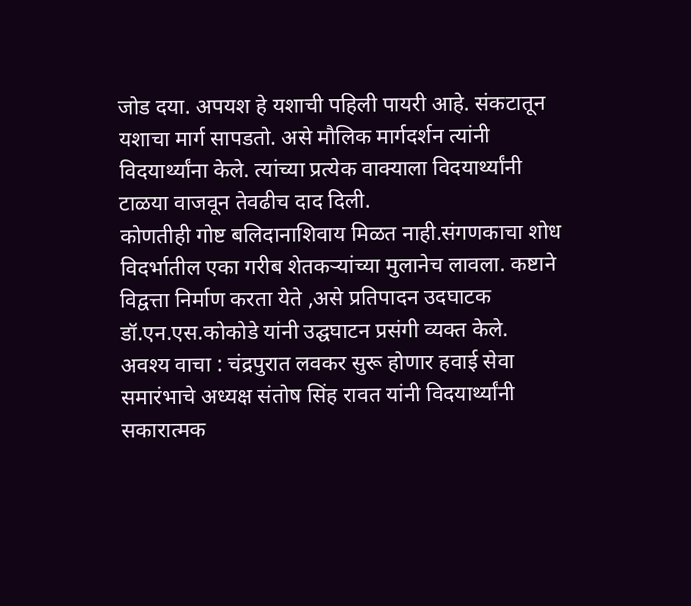जोड दया. अपयश हे यशाची पहिली पायरी आहे. संकटातून यशाचा मार्ग सापडतो. असे मौलिक मार्गदर्शन त्यांनी विदयार्थ्यांना केले. त्यांच्या प्रत्येक वाक्याला विदयार्थ्यांनी टाळया वाजवून तेवढीच दाद दिली.
कोणतीही गोष्ट बलिदानाशिवाय मिळत नाही.संगणकाचा शोध विदर्भातील एका गरीब शेतकऱ्यांच्या मुलानेच लावला. कष्टाने विद्वत्ता निर्माण करता येते ,असे प्रतिपादन उदघाटक डॉ.एन.एस.कोकोडे यांनी उद्घघाटन प्रसंगी व्यक्त केले.
अवश्य वाचा : चंद्रपुरात लवकर सुरू होणार हवाई सेवा
समारंभाचे अध्यक्ष संतोष सिंह रावत यांनी विदयार्थ्यांनी सकारात्मक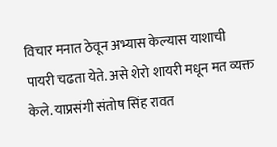विचार मनात ठेवून अभ्यास केल्यास याशाची पायरी चढता येते. असे शेरो शायरी मधून मत व्यक्त केले. याप्रसंगी संतोष सिंह रावत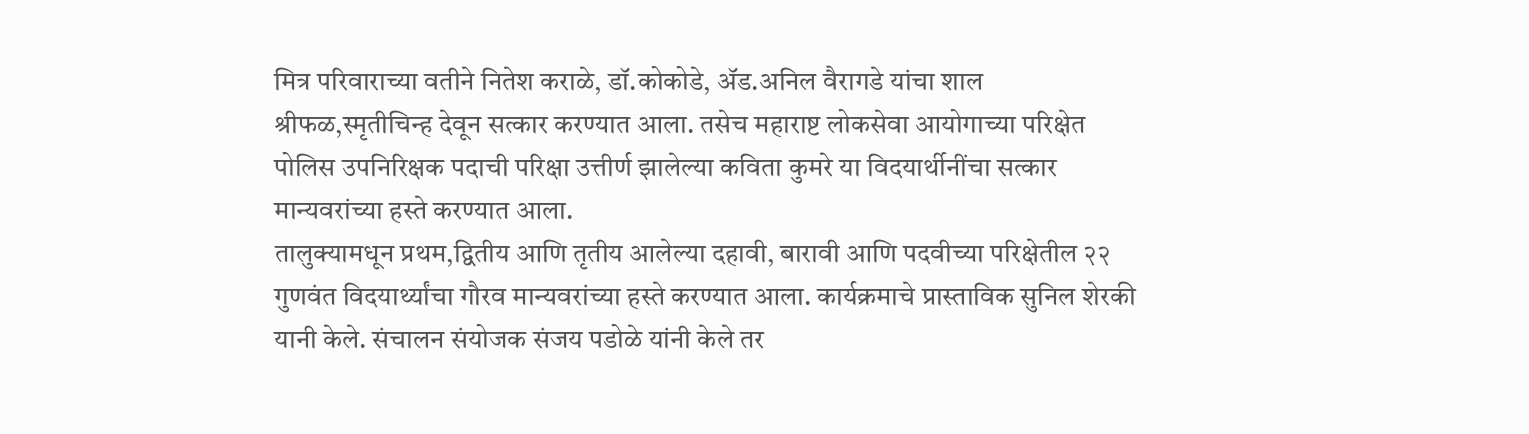मित्र परिवाराच्या वतीने नितेश कराळे, डॉ.कोकोडे, ॲड.अनिल वैरागडे यांचा शाल श्रीफळ,स्मृतीचिन्ह देवून सत्कार करण्यात आला. तसेच महाराष्ट लोकसेवा आयोगाच्या परिक्षेत पोलिस उपनिरिक्षक पदाची परिक्षा उत्तीर्ण झालेल्या कविता कुमरे या विदयार्थीनींचा सत्कार मान्यवरांच्या हस्ते करण्यात आला.
तालुक्यामधून प्रथम,द्वितीय आणि तृतीय आलेल्या दहावी, बारावी आणि पदवीच्या परिक्षेतील २२ गुणवंत विदयार्थ्यांचा गौरव मान्यवरांच्या हस्ते करण्यात आला. कार्यक्रमाचे प्रास्ताविक सुनिल शेरकी यानी केले. संचालन संयोजक संजय पडोळे यांनी केले तर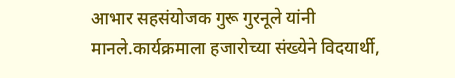आभार सहसंयोजक गुरू गुरनूले यांनी मानले.कार्यक्रमाला हजारोच्या संख्येने विदयार्थी,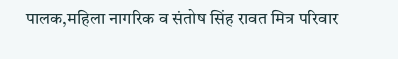पालक,महिला नागरिक व संतोष सिंह रावत मित्र परिवार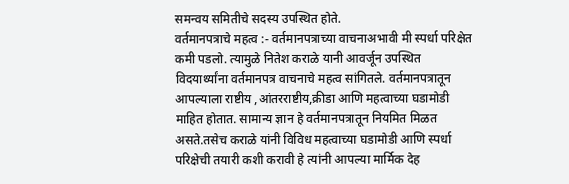समन्वय समितीचे सदस्य उपस्थित होते.
वर्तमानपत्राचे महत्व :- वर्तमानपत्राच्या वाचनाअभावी मी स्पर्धा परिक्षेत कमी पडलो. त्यामुळे नितेश कराळे यानी आवर्जून उपस्थित विदयार्थ्यांना वर्तमानपत्र वाचनाचे महत्व सांगितले. वर्तमानपत्रातून आपल्याला राष्टीय ,आंतरराष्टीय,क्रीडा आणि महत्वाच्या घडामोडी माहित होतात. सामान्य ज्ञान हे वर्तमानपत्रातून नियमित मिळत असते.तसेच कराळे यांनी विविध महत्वाच्या घडामोडी आणि स्पर्धा परिक्षेची तयारी कशी करावी हे त्यांनी आपल्या मार्मिक देह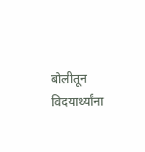बोलीतून विदयार्थ्यांना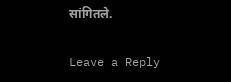सांगितले.

Leave a Reply